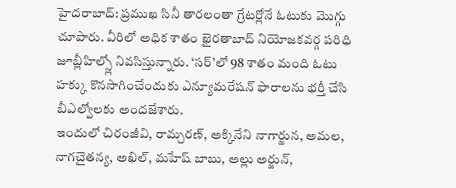హైదరాబాద్: ప్రముఖ సినీ తారలంతా గ్రేటర్లోనే ఓటుకు మొగ్గు చూపారు. వీరిలో అధిక శాతం ఖైరతాబాద్ నియోజకవర్గ పరిధి జూబ్లీహిల్స్లో నివసిస్తున్నారు. ‘సర్’లో 98 శాతం మంది ఓటు హక్కు కొనసాగించేందుకు ఎన్యూమరేషన్ ఫారాలను భర్తీ చేసి బీఎల్వోలకు అందజేశారు.
ఇందులో చిరంజీవి, రామ్చరణ్, అక్కినేని నాగార్జున, అమల, నాగచైతన్య, అఖిల్, మహేష్ బాబు, అల్లు అర్జున్,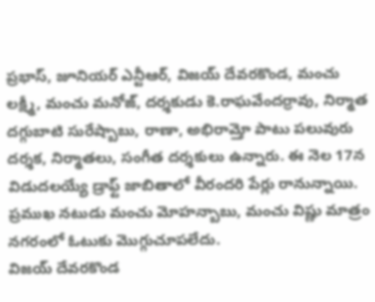ప్రభాస్, జూనియర్ ఎన్టీఆర్, విజయ్ దేవరకొండ, మంచు లక్ష్మీ, మంచు మనోజ్, దర్శకుడు కె.రాఘవేందర్రావు, నిర్మాత దగ్గుబాటి సురేష్బాబు, రాణా, అభిరామ్తో పాటు పలువురు దర్శక, నిర్మాతలు, సంగీత దర్శకులు ఉన్నారు. ఈ నెల 17న విడుదలయ్యే డ్రాఫ్ట్ జాబితాలో వీరందరి పేర్లు రానున్నాయి. ప్రముఖ నటుడు మంచు మోహన్బాబు, మంచు విష్ణు మాత్రం నగరంలో ఓటుకు మొగ్గుచూపలేదు.
విజయ్ దేవరకొండ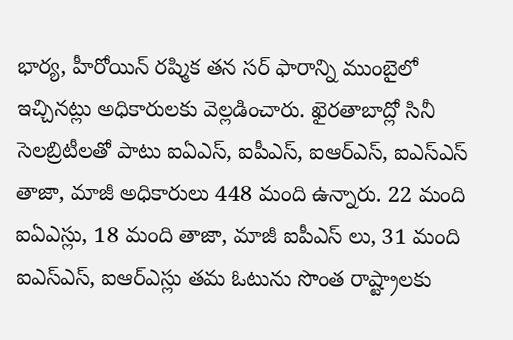భార్య, హీరోయిన్ రష్మిక తన సర్ ఫారాన్ని ముంబైలో ఇచ్చినట్లు అధికారులకు వెల్లడించారు. ఖైరతాబాద్లో సినీ సెలబ్రిటీలతో పాటు ఐఏఎస్, ఐపీఎస్, ఐఆర్ఎస్, ఐఎస్ఎస్ తాజా, మాజీ అధికారులు 448 మంది ఉన్నారు. 22 మంది ఐఏఎస్లు, 18 మంది తాజా, మాజీ ఐపీఎస్ లు, 31 మంది ఐఎస్ఎస్, ఐఆర్ఎస్లు తమ ఓటును సొంత రాష్ట్రాలకు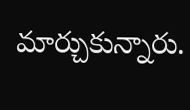మార్చుకున్నారు.